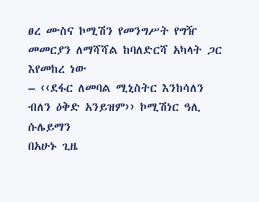ፀረ ሙስና ኮሚሽን የመንግሥት የግዥ መመርያን ለማሻሻል ከባለድርሻ አካላት ጋር እየመከረ ነው
– ‹‹ደፋር ለመባል ሚኒስትር እንከሳለን ብለን ዕቅድ አንይዝም›› ኮሚሽነር ዓሊ ሱሌይማን
በአሁኑ ጊዜ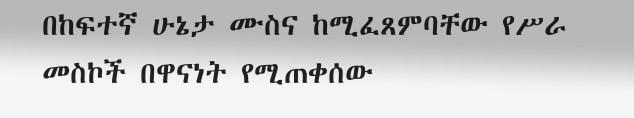በከፍተኛ ሁኔታ ሙስና ከሚፈጸምባቸው የሥራ መስኮች በዋናነት የሚጠቀሰው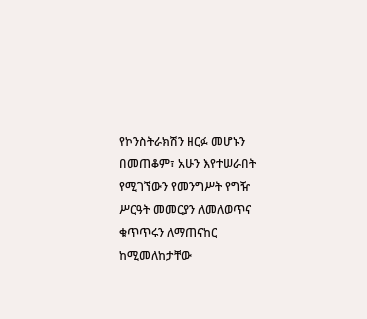የኮንስትራክሽን ዘርፉ መሆኑን በመጠቆም፣ አሁን እየተሠራበት የሚገኘውን የመንግሥት የግዥ ሥርዓት መመርያን ለመለወጥና ቁጥጥሩን ለማጠናከር ከሚመለከታቸው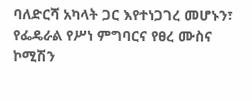ባለድርሻ አካላት ጋር እየተነጋገረ መሆኑን፣ የፌዴራል የሥነ ምግባርና የፀረ ሙስና ኮሚሽን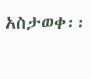አስታወቀ፡፡